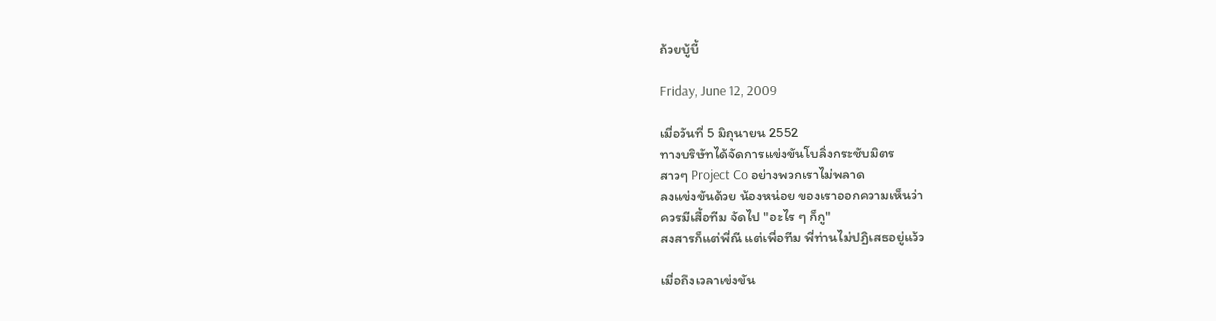ถ้วยบู้บี้

Friday, June 12, 2009

เมื่อวันที่ 5 มิถุนายน 2552
ทางบริษัทได้จัดการแข่งขันโบลิ่งกระชับมิตร
สาวๆ Project Co อย่างพวกเราไม่พลาด
ลงแข่งขันด้วย น้องหน่อย ของเราออกความเห็นว่า
ควรมีเสื้อทีม จัดไป "อะไร ๆ ก็กู"
สงสารก็แต่พี่ณี แต่เพื่อทีม พี่ท่านไม่ปฏิเสธอยู่แว้ว

เมื่อถึงเวลาเข่งขัน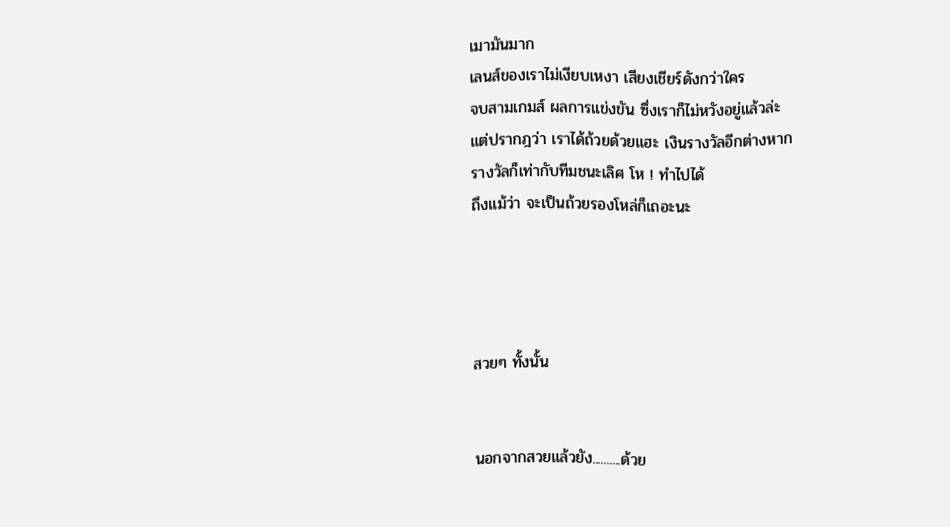เมามันมาก
เลนส์ของเราไม่เงียบเหงา เสียงเชียร์ดังกว่าใคร
จบสามเกมส์ ผลการแข่งขัน ซึ่งเราก็ไม่หวังอยู่แล้วล่ะ
แต่ปรากฎว่า เราได้ถ้วยด้วยแฮะ เงินรางวัลอีกต่างหาก
รางวัลก็เท่ากับทีมชนะเลิศ โห ! ทำไปได้
ถึงแม้ว่า จะเป็นถ้วยรองโหล่ก็เถอะนะ




สวยๆ ทั้งนั้น


นอกจากสวยแล้วยัง..........ด้วย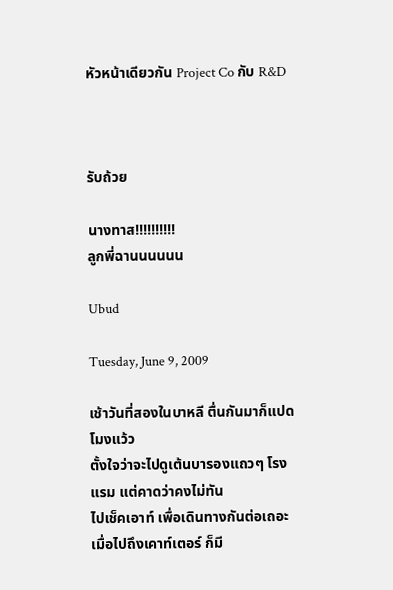หัวหน้าเดียวกัน Project Co กับ R&D



รับถ้วย

นางทาส!!!!!!!!!!
ลูกพี่ฉานนนนนน

Ubud

Tuesday, June 9, 2009

เช้าวันที่สองในบาหลี ตื่นกันมาก็แปดโมงแว้ว
ตั้งใจว่าจะไปดูเต้นบารองแถวๆ โรงแรม แต่คาดว่าคงไม่ทัน
ไปเช็คเอาท์ เพื่อเดินทางกันต่อเถอะ
เมื่อไปถึงเคาท์เตอร์ ก็มี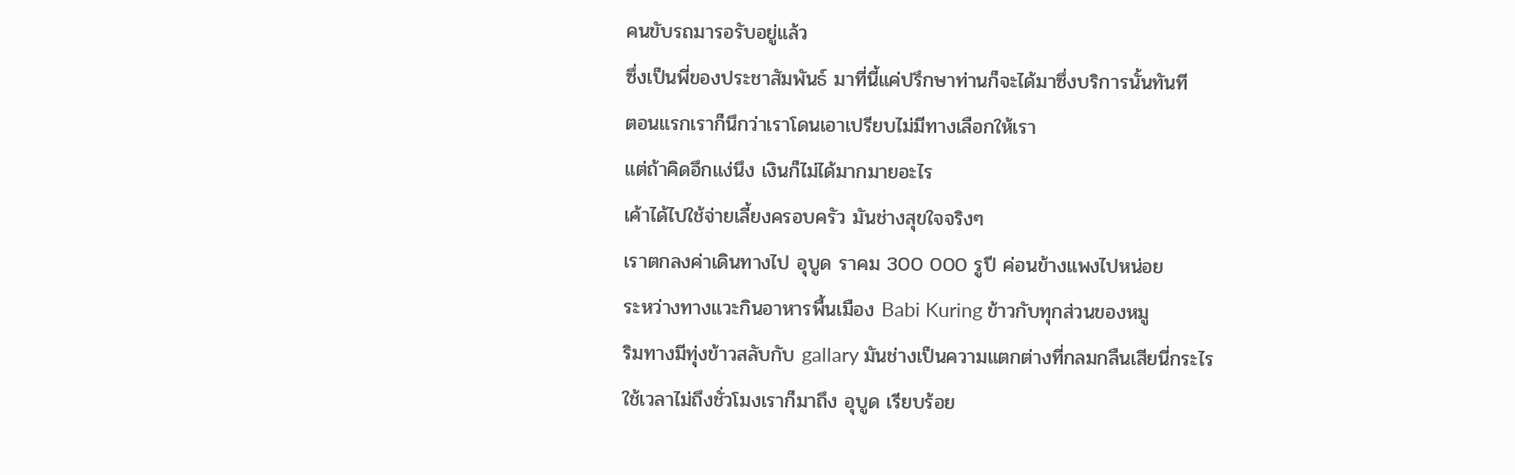คนขับรถมารอรับอยู่แล้ว
ซึ่งเป็นพี่ของประชาสัมพันธ์ มาที่นี้แค่ปรึกษาท่านก็จะได้มาซึ่งบริการนั้นทันที
ตอนแรกเราก็นึกว่าเราโดนเอาเปรียบไม่มีทางเลือกให้เรา
แต่ถ้าคิดอึกแง่นึง เงินก็ไม่ได้มากมายอะไร
เค้าได้ไปใช้จ่ายเลี้ยงครอบครัว มันช่างสุขใจจริงๆ
เราตกลงค่าเดินทางไป อุบูด ราคม 300 000 รูปี ค่อนข้างแพงไปหน่อย
ระหว่างทางแวะกินอาหารพื้นเมือง Babi Kuring ข้าวกับทุกส่วนของหมู
ริมทางมีทุ่งข้าวสลับกับ gallary มันช่างเป็นความแตกต่างที่กลมกลืนเสียนี่กระไร
ใช้เวลาไม่ถึงชั่วโมงเราก็มาถึง อุบูด เรียบร้อย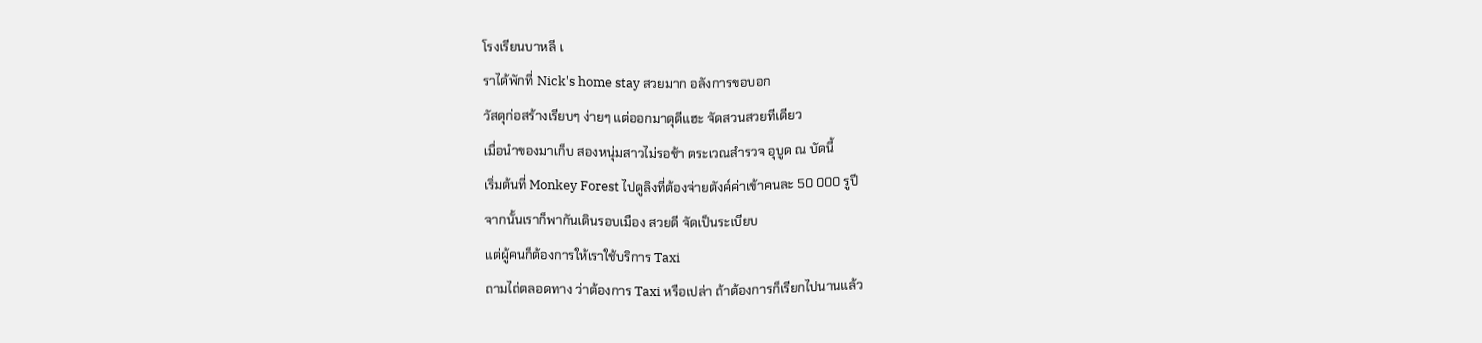โรงเรียนบาหลี เ
ราได้พักที่ Nick's home stay สวยมาก อลังการขอบอก
วัสดุก่อสร้างเรียบๆ ง่ายๆ แต่ออกมาดุดีแฮะ จัดสวนสวยทีเดียว
เมื่อนำของมาเก็บ สองหนุ่มสาวไม่รอช้า ตระเวณสำรวจ อุบูด ณ บัดนี้
เริ่มต้นที่ Monkey Forest ไปดูลิงที่ต้องจ่ายตังค์ค่าเข้าคนละ 50 000 รูปี
จากนั้นเราก็พากันเดินรอบเมือง สวยดี จัดเป็นระเบียบ
แต่ผู้คนก็ต้องการให้เราใช้บริการ Taxi
ถามไถ่ตลอดทาง ว่าต้องการ Taxi หรือเปล่า ถ้าต้องการก็เรียกไปนานแล้ว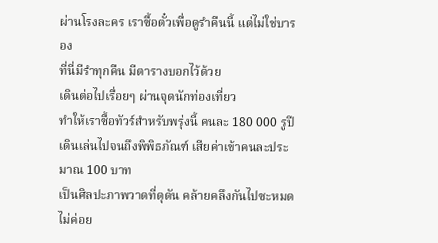ผ่านโรงละคร เราซื้อตั๋วเพื่อดูรำคืนนี้ แต่ไม่ใช่บารอง
ที่นี่มีรำทุกคืน มีตารางบอกไว้ด้วย
เดินต่อไปเรื่อยๆ ผ่านจุดนักท่องเที่ยว
ทำให้เราซื้อทัวร์สำหรับพรุ่งนี้ คนละ 180 000 รูปี
เดินเล่นไปจนถึงพิพิธภัณฑ์ เสียค่าเข้าคนละประมาณ 100 บาท
เป็นศิลปะภาพวาดที่ดุดัน คล้ายคลึงกันไปซะหมด ไม่ค่อย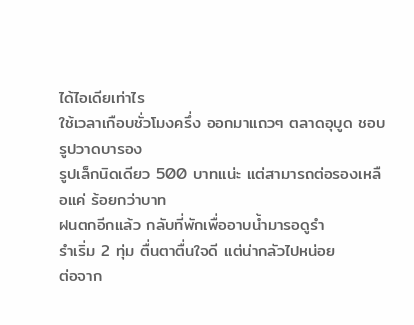ได้ไอเดียเท่าไร
ใช้เวลาเกือบชั่วโมงครึ่ง ออกมาแถวๆ ตลาดอุบูด ชอบรูปวาดบารอง
รูปเล็กนิดเดียว 500 บาทแน่ะ แต่สามารถต่อรองเหลือแค่ ร้อยกว่าบาท
ฝนตกอีกแล้ว กลับที่พักเพื่ออาบน้ำมารอดูรำ
รำเริ่ม 2 ทุ่ม ตื่นตาตื่นใจดี แต่น่ากลัวไปหน่อย
ต่อจาก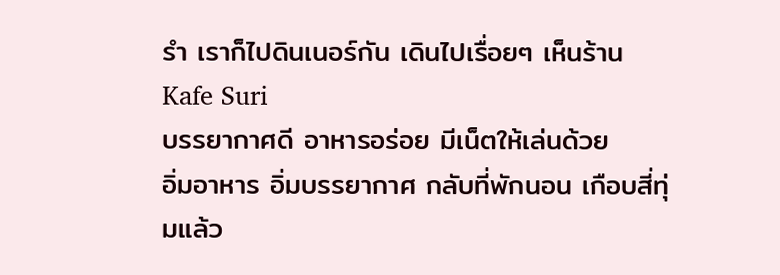รำ เราก็ไปดินเนอร์กัน เดินไปเรื่อยๆ เห็นร้าน Kafe Suri
บรรยากาศดี อาหารอร่อย มีเน็ตให้เล่นด้วย
อิ่มอาหาร อิ่มบรรยากาศ กลับที่พักนอน เกือบสี่ทุ่มแล้ว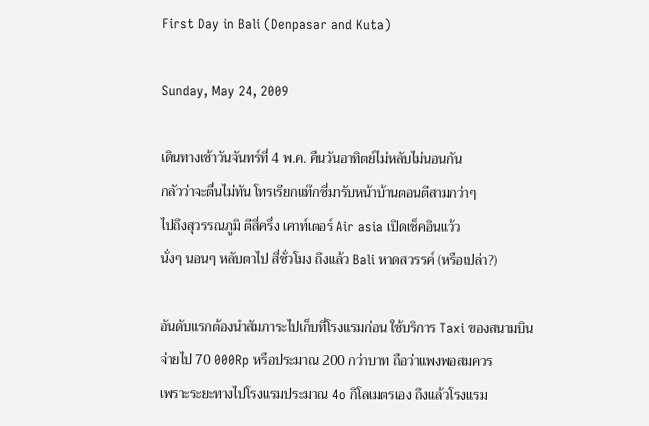First Day in Bali (Denpasar and Kuta)

Sunday, May 24, 2009

เดินทางเช้าวันจันทร์ที่ 4 พ.ค. คืนวันอาทิตย์ไม่หลับไม่นอนกัน
กลัวว่าจะตื่นไม่ทัน โทรเรียกแท๊กซี่มารับหน้าบ้านตอนตีสามกว่าๆ
ไปถึงสุวรรณภูมิ ตีสี่ครึ่ง เคาท์เตอร์ Air asia เปิดเช็คอินแว้ว
นั่งๆ นอนๆ หลับตาไป สี่ชั่วโมง ถึงแล้ว Bali หาดสวรรค์ (หรือเปล่า?)

อันดับแรกต้องนำสัมภาระไปเก็บที่โรงแรมก่อน ใช้บริการ Taxi ของสนามบิน
จ่ายไป 70 000Rp หรือประมาณ 200 กว่าบาท ถือว่าแพงพอสมควร
เพราะระยะทางไปโรงแรมประมาณ 4o กิโลเมตรเอง ถึงแล้วโรงแรม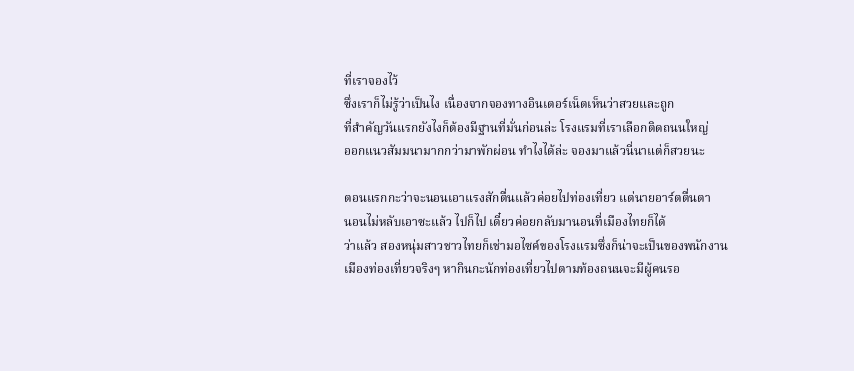ที่เราจองไว้
ซึ่งเราก็ไม่รู้ว่าเป็นไง เนื่องจากจองทางอินเตอร์เน็ตเห็นว่าสวยและถูก
ที่สำคัญวันแรกยังไงก็ต้องมีฐานที่มั่นก่อนล่ะ โรงแรมที่เราเลือกติดถนนใหญ่
ออกแนวสัมมนามากกว่ามาพักผ่อน ทำไงได้ล่ะ จองมาแล้วนี่นาแต่ก็สวยนะ

ตอนแรกกะว่าจะนอนเอาแรงสักตื่นแล้วค่อยไปท่องเที่ยว แต่นายอาร์ตตื่นตา
นอนไม่หลับเอาซะแล้ว ไปก็ไป เดี๋ยวค่อยกลับมานอนที่เมืองไทยก็ได้
ว่าแล้ว สองหนุ่มสาวชาวไทยก็เช่ามอไซค์ของโรงแรมซึ่งก็น่าจะเป็นของพนักงาน
เมืองท่องเที่ยวจริงๆ หากินกะนักท่องเที่ยวไปตามท้องถนนจะมีผู้คนรอ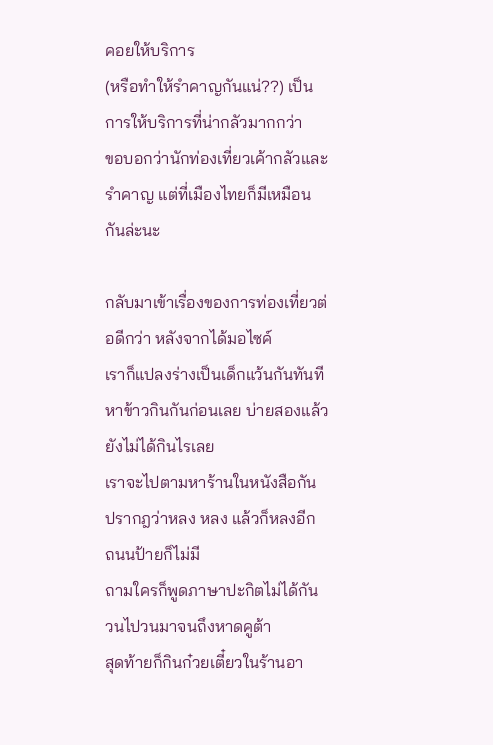คอยให้บริการ
(หรือทำให้รำคาญกันแน่??) เป็นการให้บริการที่น่ากลัวมากกว่า
ขอบอกว่านักท่องเที่ยวเค้ากลัวและรำคาญ แต่ที่เมืองไทยก็มีเหมือนกันล่ะนะ

กลับมาเข้าเรื่องของการท่องเที่ยวต่อดีกว่า หลังจากได้มอไซค์
เราก็แปลงร่างเป็นเด็กแว้นกันทันที หาข้าวกินกันก่อนเลย บ่ายสองแล้วยังไม่ได้กินไรเลย
เราจะไปตามหาร้านในหนังสือกัน ปรากฎว่าหลง หลง แล้วก็หลงอีก ถนนป้ายก็ไม่มี
ถามใครก็พูดภาษาปะกิตไม่ได้กัน วนไปวนมาจนถึงหาดคูต้า
สุดท้ายก็กินก๋วยเตี๋ยวในร้านอา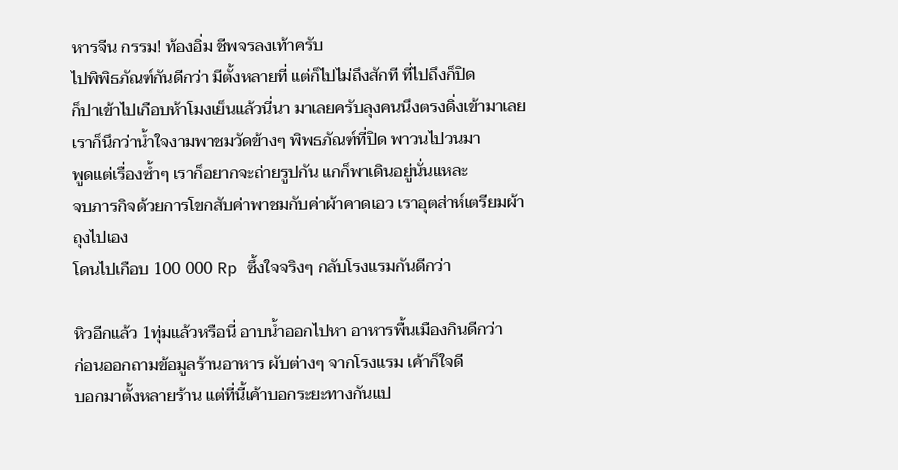หารจีน กรรม! ท้องอิ่ม ชีพจรลงเท้าครับ
ไปพิพิธภัณฑ์กันดีกว่า มีตั้งหลายที่ แต่ก็ไปไม่ถึงสักที ที่ไปถึงก็ปิด
ก็ปาเข้าไปเกือบห้าโมงเย็นแล้วนี่นา มาเลยครับลุงคนนึงตรงดิ่งเข้ามาเลย
เราก็นึกว่าน้ำใจงามพาชมวัดข้างๆ พิพธภัณฑ์ที่ปิด พาวนไปวนมา
พูดแต่เรื่องซ้ำๆ เราก็อยากจะถ่ายรูปกัน แกก็พาเดินอยู่นั่นแหละ
จบภารกิจด้วยการโขกสับค่าพาชมกับค่าผ้าคาดเอว เราอุตส่าห์เตรียมผ้าถุงไปเอง
โดนไปเกือบ 100 000 Rp ซึ้งใจจริงๆ กลับโรงแรมกันดีกว่า

หิวอีกแล้ว 1ทุ่มแล้วหรือนี่ อาบน้ำออกไปหา อาหารพื้นเมืองกินดีกว่า
ก่อนออกถามข้อมูลร้านอาหาร ผับต่างๆ จากโรงแรม เค้าก็ใจดี
บอกมาตั้งหลายร้าน แต่ที่นี้เค้าบอกระยะทางกันแป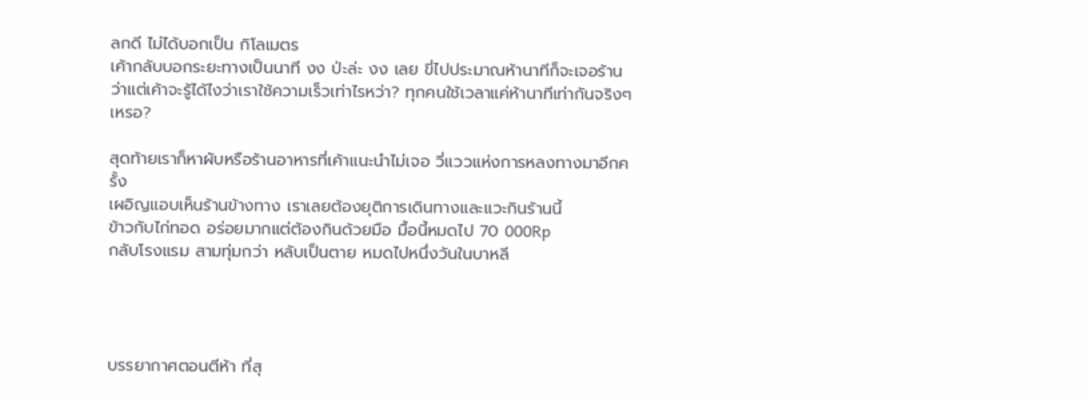ลกดี ไม่ได้บอกเป็น กิโลเมตร
เค้ากลับบอกระยะทางเป็นนาที งง ป่ะล่ะ งง เลย ขี่ไปประมาณห้านาทีก็จะเจอร้าน
ว่าแต่เค้าจะรู้ได้ไงว่าเราใช้ความเร็วเท่าไรหว่า? ทุกคนใช้เวลาแค่ห้านาทีเท่ากันจริงๆ เหรอ?

สุดท้ายเราก็หาผับหรือร้านอาหารที่เค้าแนะนำไม่เจอ วี่แววแห่งการหลงทางมาอีกครั้ง
เผอิญแอบเห็นร้านข้างทาง เราเลยต้องยุติการเดินทางและแวะกินร้านนี้
ข้าวกับไก่ทอด อร่อยมากแต่ต้องกินด้วยมือ มื้อนี้หมดไป 70 000Rp
กลับโรงแรม สามทุ่มกว่า หลับเป็นตาย หมดไปหนึ่งวันในบาหลี




บรรยากาศตอนตีห้า ที่สุ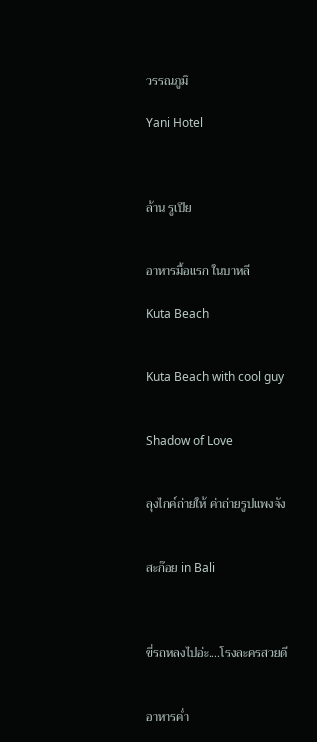วรรณภูมิ

Yani Hotel



ล้าน รูเปีย


อาหารมื้อแรก ในบาหลี

Kuta Beach


Kuta Beach with cool guy


Shadow of Love


ลุงไกค์ถ่ายให้ ค่าถ่ายรูปแพงจัง


สะก๊อย in Bali



ขี่รถหลงไปอ่ะ....โรงละครสวยดี


อาหารค่ำ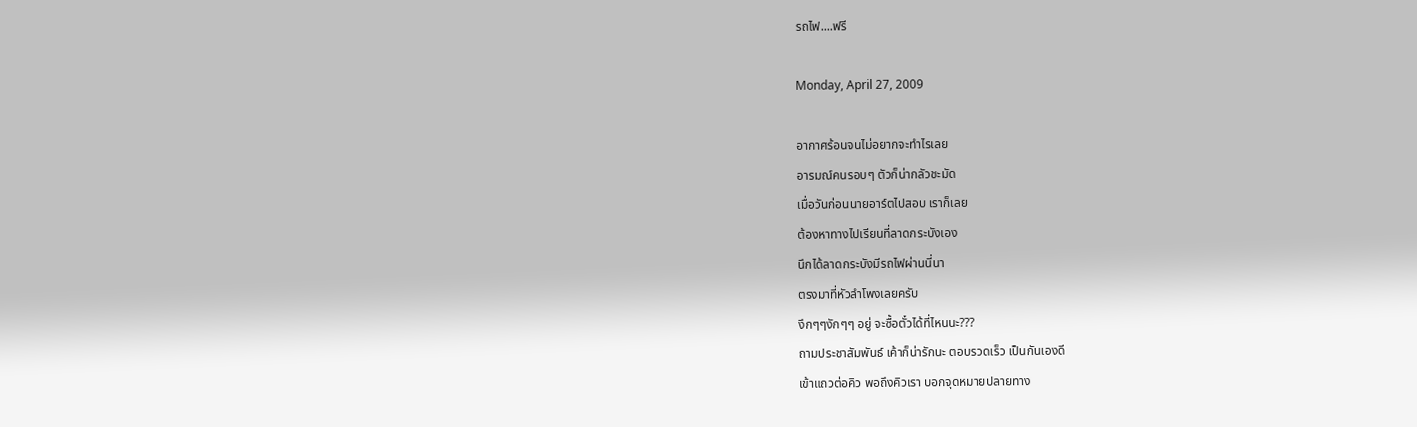รถไฟ....ฟรี

Monday, April 27, 2009

อากาศร้อนจนไม่อยากจะทำไรเลย
อารมณ์คนรอบๆ ตัวก็น่ากลัวชะมัด
เมื่อวันก่อนนายอาร์ตไปสอบ เราก็เลย
ต้องหาทางไปเรียนที่ลาดกระบังเอง
นึกได้ลาดกระบังมีรถไฟผ่านนี่นา
ตรงมาที่หัวลำโพงเลยครับ
งึกๆๆงักๆๆ อยู่ จะซื้อตั๋วได้ที่ไหนนะ???
ถามประชาสัมพันธ์ เค้าก็น่ารักนะ ตอบรวดเร็ว เป็นกันเองดี
เข้าแถวต่อคิว พอถึงคิวเรา บอกจุดหมายปลายทาง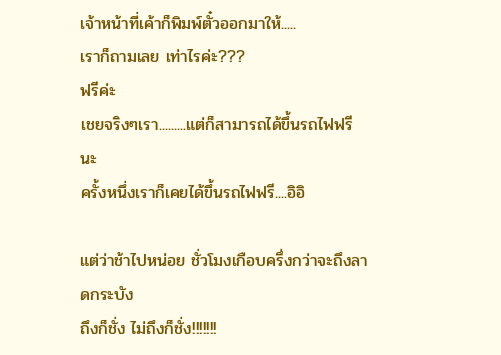เจ้าหน้าที่เค้าก็พิมพ์ตั๋วออกมาให้.....
เราก็ถามเลย เท่าไรค่ะ???
ฟรีค่ะ
เชยจริงๆเรา.........แต่ก็สามารถได้ขึ้นรถไฟฟรีนะ
ครั้งหนึ่งเราก็เคยได้ขึ้นรถไฟฟรี....อิอิ

แต่ว่าช้าไปหน่อย ชั่วโมงเกือบครึ่งกว่าจะถึงลาดกระบัง
ถึงก็ชั่ง ไม่ถึงก็ชั่ง!!!!!!!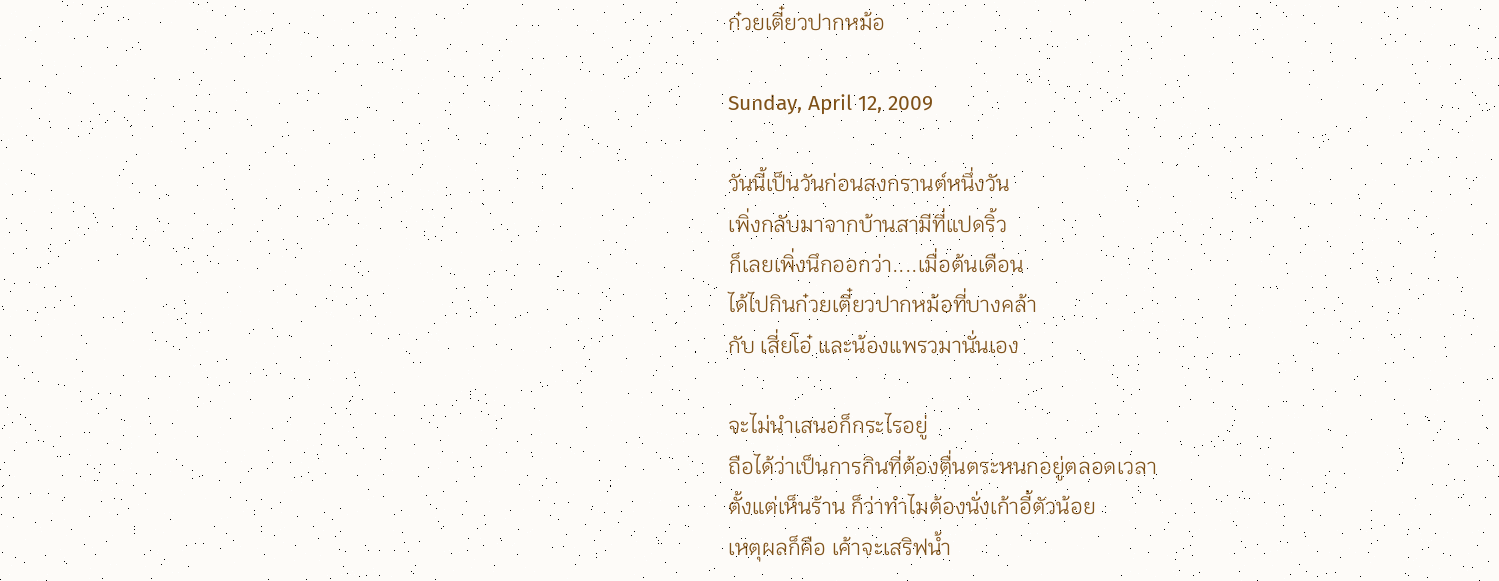ก๋วยเตี๋ยวปากหม้อ

Sunday, April 12, 2009

วันนี้เป็นวันก่อนสงกรานต์หนึ่งวัน
เพิ่งกลับมาจากบ้านสามีที่แปดริ้ว
ก็เลยเพิ่งนึกออกว่า....เมื่อต้นเดือน
ได้ไปกินก๋วยเตี๋ยวปากหม้อที่บางคล้า
กับ เสี่ยโอ๋ และน้องแพรวมานั่นเอง

จะไม่นำเสนอก็กระไรอยู่
ถือได้ว่าเป็นการกินที่ต้องตื่นตระหนกอยู่ตลอดเวลา
ตั้งแต่เห็นร้าน ก็ว่าทำไมต้องนั่งเก้าอี้ตัวน้อย
เหตุผลก็คือ เค้าจะเสริฟน้ำ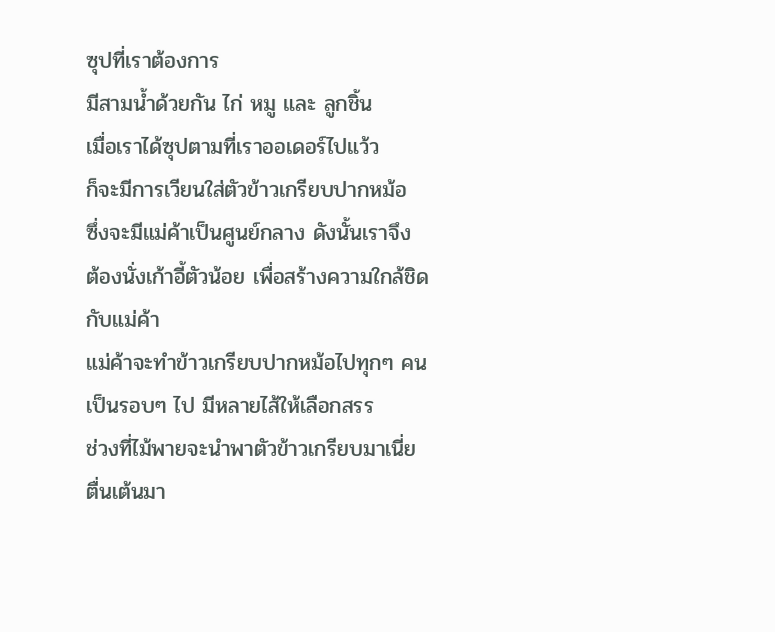ซุปที่เราต้องการ
มีสามน้ำด้วยกัน ไก่ หมู และ ลูกชิ้น
เมื่อเราได้ซุปตามที่เราออเดอร์ไปแว้ว
ก็จะมีการเวียนใส่ตัวข้าวเกรียบปากหม้อ
ซึ่งจะมีแม่ค้าเป็นศูนย์กลาง ดังนั้นเราจึง
ต้องนั่งเก้าอี้ตัวน้อย เพื่อสร้างความใกล้ชิดกับแม่ค้า
แม่ค้าจะทำข้าวเกรียบปากหม้อไปทุกๆ คน
เป็นรอบๆ ไป มีหลายไส้ให้เลือกสรร
ช่วงที่ไม้พายจะนำพาตัวข้าวเกรียบมาเนี่ย
ตื่นเต้นมา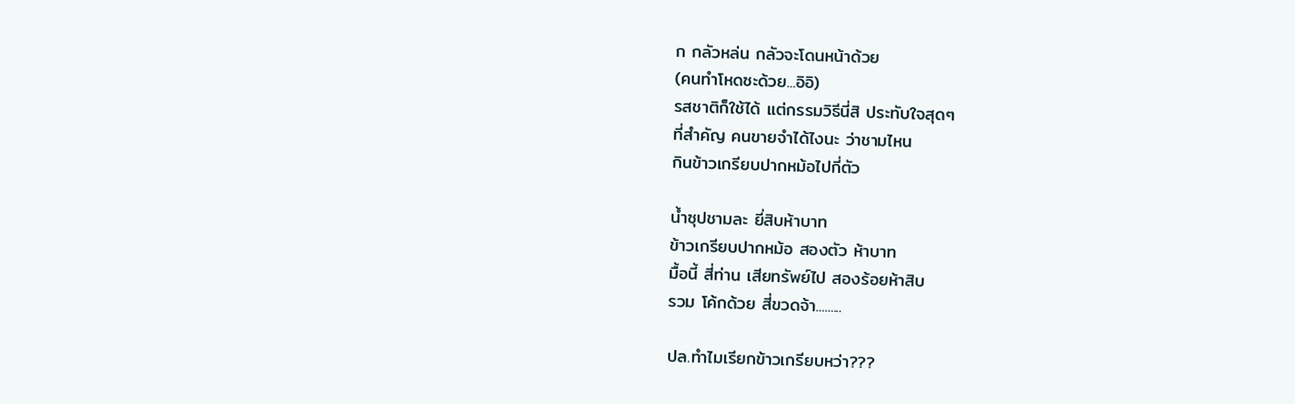ก กลัวหล่น กลัวจะโดนหน้าด้วย
(คนทำโหดซะด้วย...อิอิ)
รสชาติก็ใช้ได้ แต่กรรมวิธีนี่สิ ประทับใจสุดๆ
ที่สำคัญ คนขายจำได้ไงนะ ว่าชามไหน
กินข้าวเกรียบปากหม้อไปกี่ตัว

น้ำซุปชามละ ยี่สิบห้าบาท
ข้าวเกรียบปากหม้อ สองตัว ห้าบาท
มื้อนี้ สี่ท่าน เสียทรัพย์ไป สองร้อยห้าสิบ
รวม โค้กด้วย สี่ขวดจ้า.........

ปล.ทำไมเรียกข้าวเกรียบหว่า???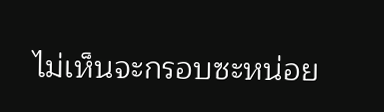ไม่เห็นจะกรอบซะหน่อย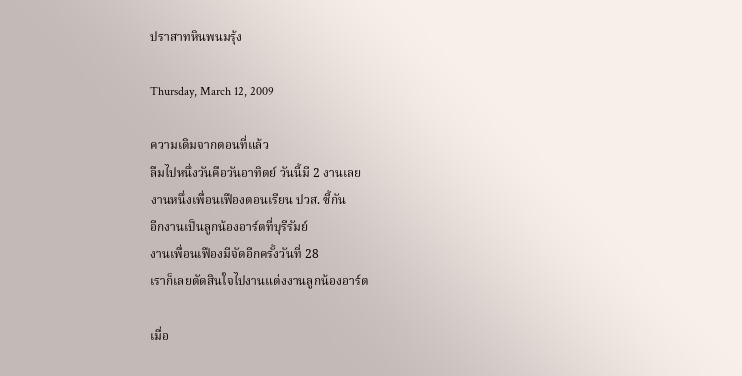ปราสาทหินพนมรุ้ง

Thursday, March 12, 2009

ความเดิมจากตอนที่แล้ว
ลืมไปหนึ่งวันคือวันอาทิตย์ วันนี้มี 2 งานเลย
งานหนึ่งเพื่อนเฟืองตอนเรียน ปวส. ซี้กัน
อีกงานเป็นลูกน้องอาร์ตที่บุรีรัมย์
งานเพื่อนเฟืองมีจัดอีกครั้งวันที่ 28
เราก็เลยตัดสินใจไปงานแต่งงานลูกน้องอาร์ต

เมื่อ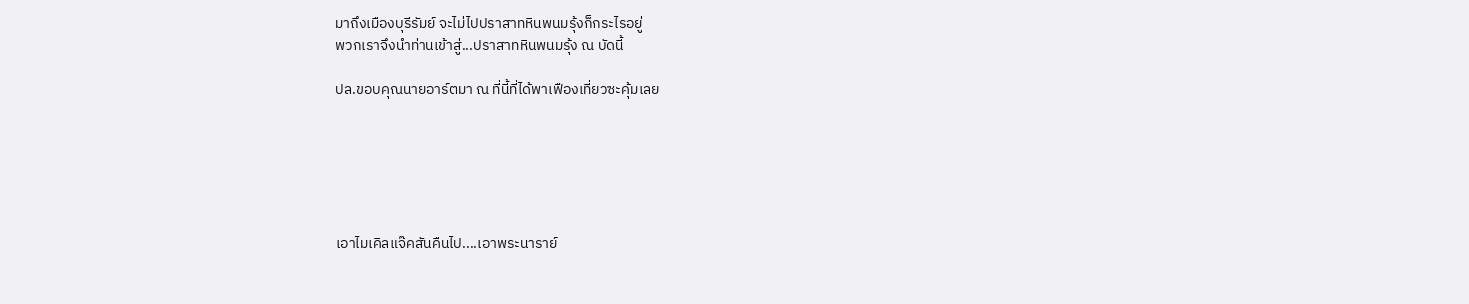มาถึงเมืองบุรีรัมย์ จะไม่ไปปราสาทหินพนมรุ้งก็กระไรอยู่
พวกเราจึงนำท่านเข้าสู่...ปราสาทหินพนมรุ้ง ณ บัดนี้

ปล.ขอบคุณนายอาร์ตมา ณ ที่นี้ที่ได้พาเฟืองเที่ยวซะคุ้มเลย






เอาไมเคิลแจ๊คสันคืนไป....เอาพระนาราย์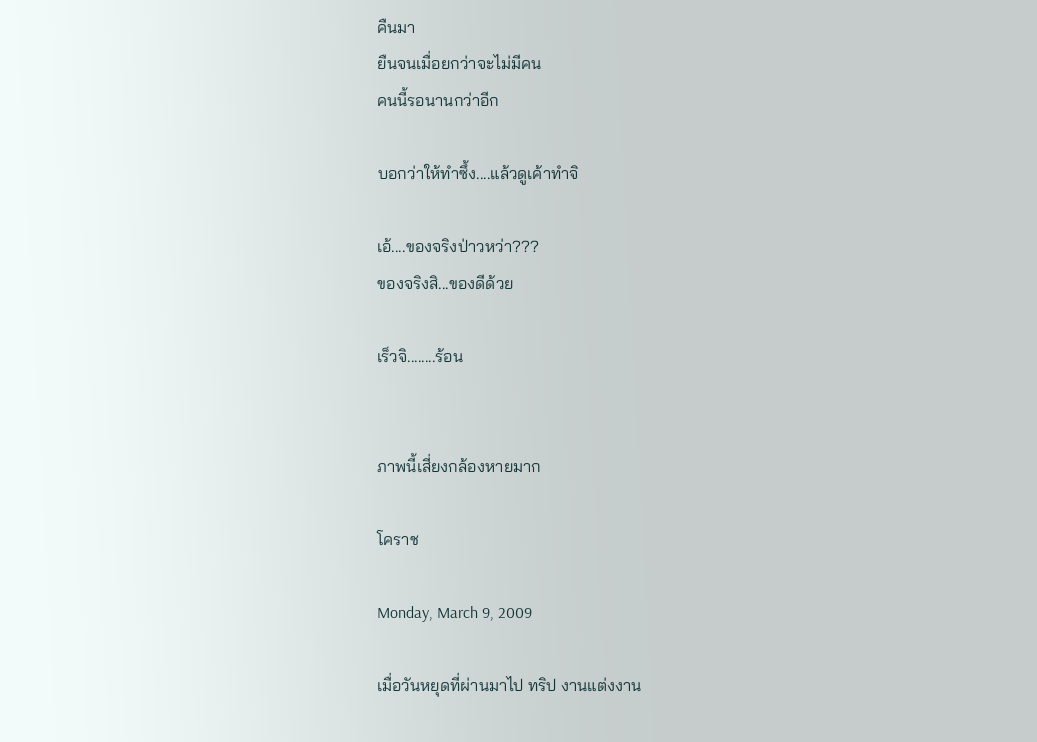คืนมา
ยืนจนเมื่อยกว่าจะไม่มีคน
คนนี้รอนานกว่าอีก

บอกว่าให้ทำซึ้ง....แล้วดูเค้าทำจิ

เอ้....ของจริงป่าวหว่า???
ของจริงสิ...ของดีด้วย

เร็วจิ........ร้อน


ภาพนี้เสี่ยงกล้องหายมาก

โคราช

Monday, March 9, 2009

เมื่อวันหยุดที่ผ่านมาไป ทริป งานแต่งงาน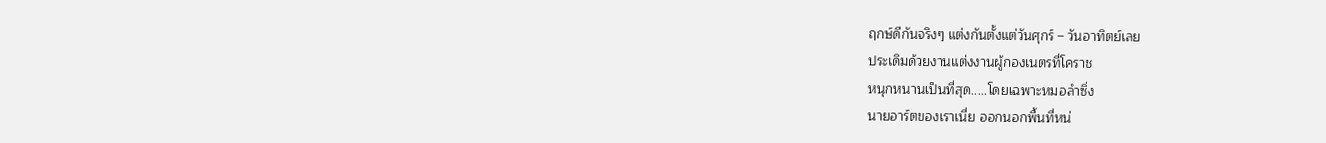ฤกษ์ดีกันจริงๆ แต่งกันตั้งแต่วันศุกร์ – วันอาทิตย์เลย
ประเดิมด้วยงานแต่งงานผู้กองเนตรที่โคราช
หนุกหนานเป็นที่สุด.....โดยเฉพาะหมอลำซิ่ง
นายอาร์ตของเราเนี่ย ออกนอกพื้นที่หน่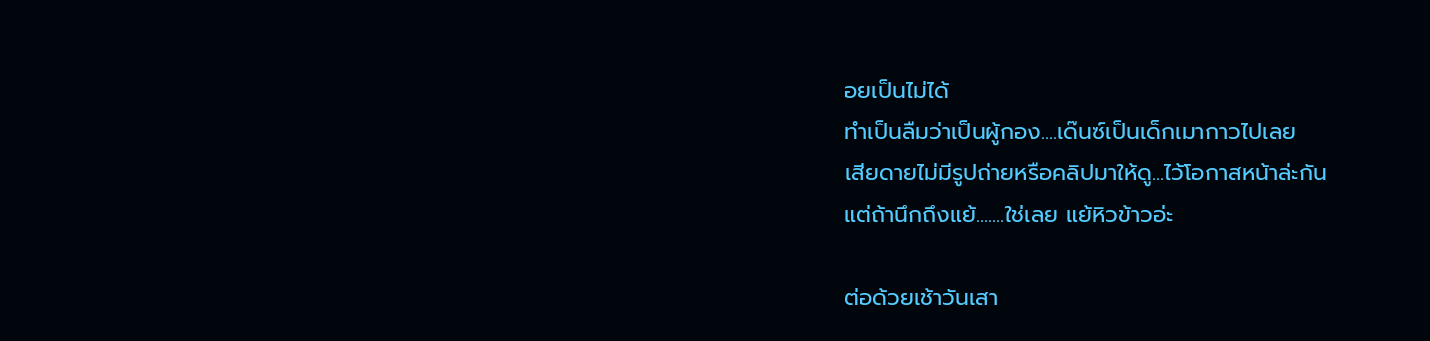อยเป็นไม่ได้
ทำเป็นลืมว่าเป็นผู้กอง....เด๊นซ์เป็นเด็กเมากาวไปเลย
เสียดายไม่มีรูปถ่ายหรือคลิปมาให้ดู...ไว้โอกาสหน้าล่ะกัน
แต่ถ้านึกถึงแย้.......ใช่เลย แย้หิวข้าวอ่ะ

ต่อด้วยเช้าวันเสา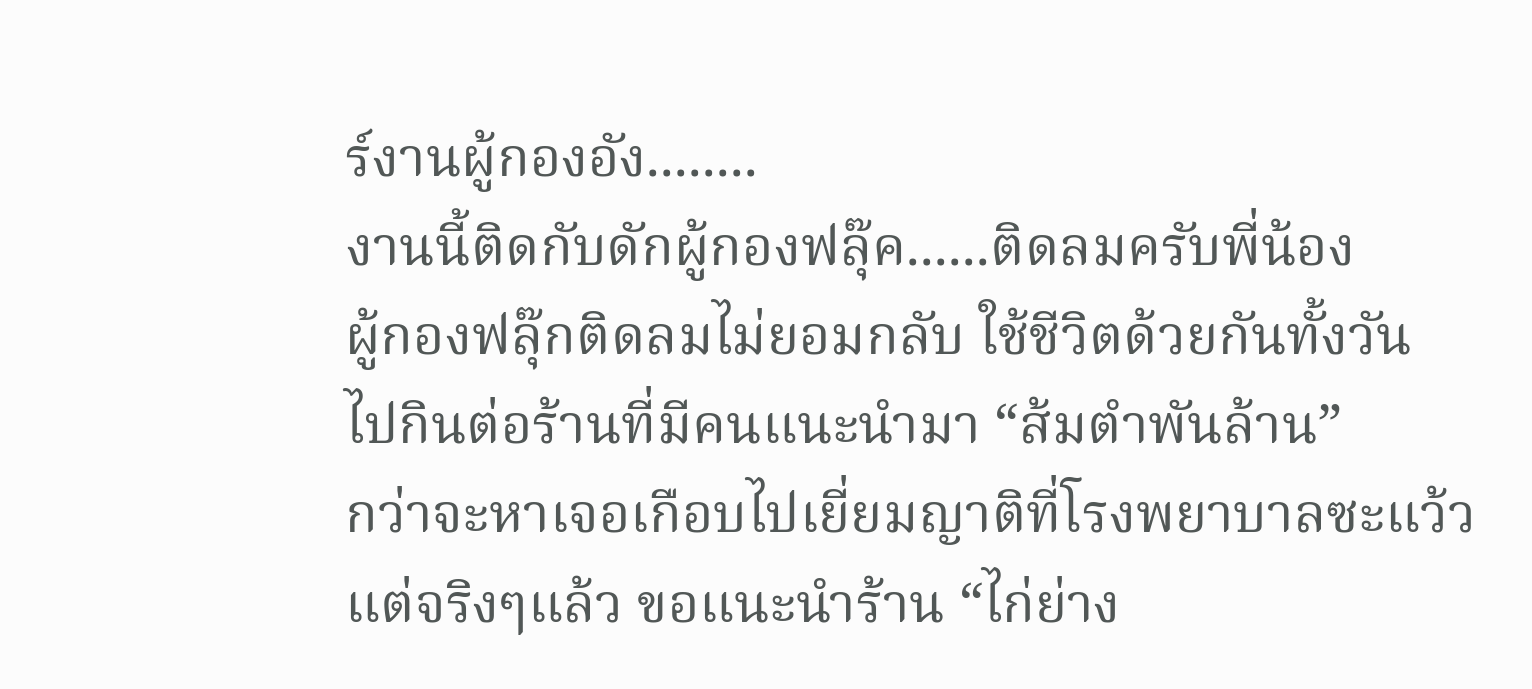ร์งานผู้กองอัง........
งานนี้ติดกับดักผู้กองฟลุ๊ค......ติดลมครับพี่น้อง
ผู้กองฟลุ๊กติดลมไม่ยอมกลับ ใช้ชีวิตด้วยกันทั้งวัน
ไปกินต่อร้านที่มีคนแนะนำมา “ส้มตำพันล้าน”
กว่าจะหาเจอเกือบไปเยี่ยมญาติที่โรงพยาบาลซะแว้ว
แต่จริงๆแล้ว ขอแนะนำร้าน “ไก่ย่าง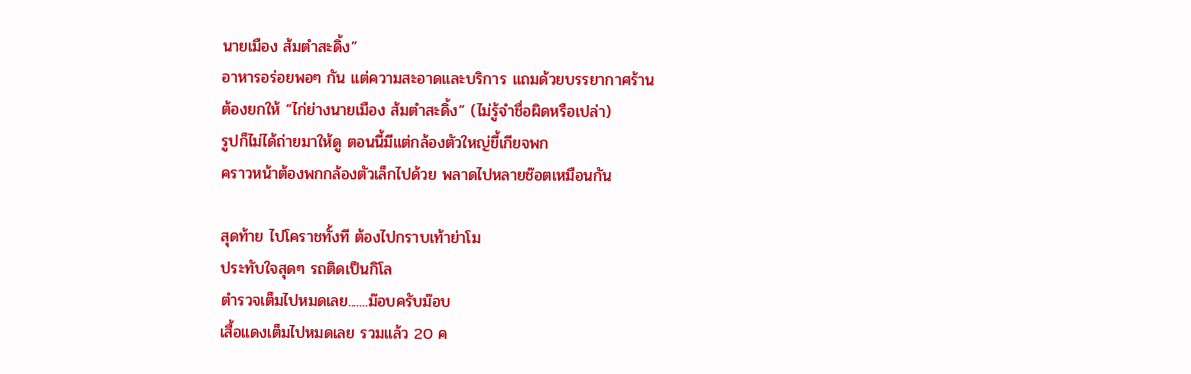นายเมือง ส้มตำสะดิ้ง”
อาหารอร่อยพอๆ กัน แต่ความสะอาดและบริการ แถมด้วยบรรยากาศร้าน
ต้องยกให้ “ไก่ย่างนายเมือง ส้มตำสะดิ้ง” (ไม่รู้จำชื่อผิดหรือเปล่า)
รูปก็ไม่ได้ถ่ายมาให้ดู ตอนนี้มีแต่กล้องตัวใหญ่ขี้เกียจพก
คราวหน้าต้องพกกล้องตัวเล็กไปด้วย พลาดไปหลายช๊อตเหมือนกัน

สุดท้าย ไปโคราชทั้งที ต้องไปกราบเท้าย่าโม
ประทับใจสุดๆ รถติดเป็นกิโล
ตำรวจเต็มไปหมดเลย.......ม๊อบครับม๊อบ
เสื้อแดงเต็มไปหมดเลย รวมแล้ว 20 ค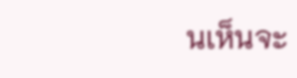นเห็นจะ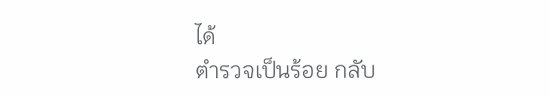ได้
ตำรวจเป็นร้อย กลับ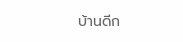บ้านดีก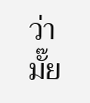ว่ามั๊ย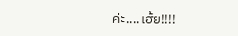ค่ะ....เฮ้ย!!!!